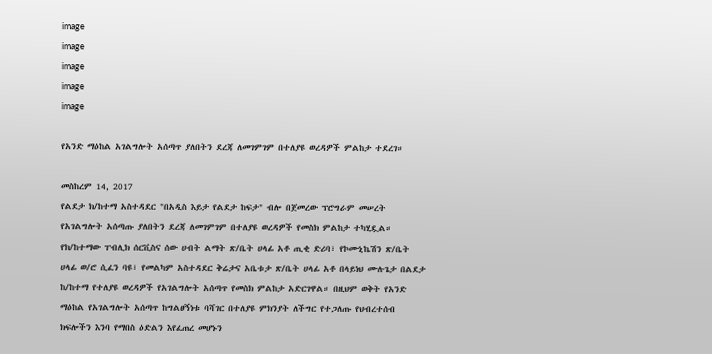image
image
image
image
image

የአንድ ማዕከል አገልግሎት አሰጣጥ ያለበትን ደረጃ ለመገምገም በተለያዩ ወረዳዎች ምልከታ ተደረገ።

መስከረም 14, 2017
የልደታ ክ/ከተማ አስተዳደር "በአዲስ እይታ የልደታ ከፍታ" ብሎ በጀመረው ፕሮግራም መሠረት የአገልግሎት አሰጣጡ ያለበትን ደረጃ ለመገምገም በተለያዩ ወረዳዎች የመስክ ምልከታ ተካሂዷል። የክ/ከተማው ፐብሊክ ሰርቪስና ሰው ሀብት ልማት ጽ/ቤት ሀላፊ አቶ ጢቂ ድሪባ፣ የኮሙኒኬሽን ጽ/ቤት ሀላፊ ወ/ሮ ሲፈን ባዩ፣ የመልካም አስተዳደር ቅሬታና አቤቱታ ጽ/ቤት ሀላፊ አቶ በላይነህ ሙሉጌታ በልደታ ከ/ከተማ የተለያዩ ወረዳዎች የአገልግሎት አሰጣጥ የመስክ ምልከታ አድርገዋል። በዚህም ወቅት የአንድ ማዕከል የአገልግሎት አሰጣጥ ከግልፀኝነቱ ባሻገር በተለያዩ ምክንያት ለችግር የተጋለጡ የህብረተሰብ ክፍሎችን እንባ የማበስ ዕድልን እየፈጠረ መሆኑን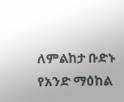ለምልከታ ቡድኑ የአንድ ማዕከል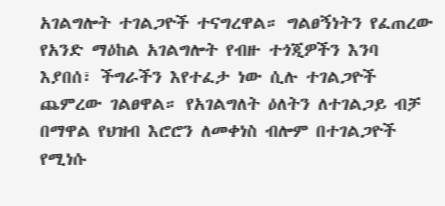አገልግሎት ተገልጋዮች ተናግረዋል። ግልፀኝነትን የፈጠረው የአንድ ማዕከል አገልግሎት የብዙ ተጎጂዎችን እንባ እያበሰ፣ ችግራችን እየተፈታ ነው ሲሉ ተገልጋዮች ጨምረው ገልፀዋል። የአገልግለት ዕለትን ለተገልጋይ ብቻ በማዋል የህዝብ እሮሮን ለመቀነስ ብሎም በተገልጋዮች የሚነሱ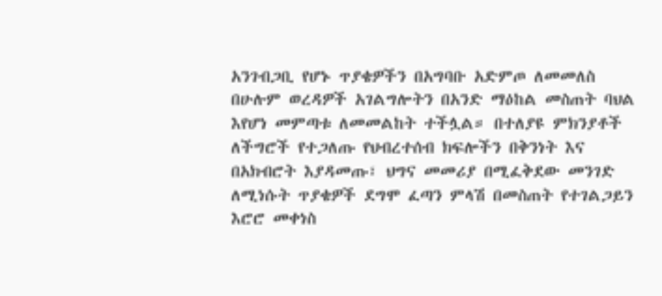አንገብጋቢ የሆኑ ጥያቄዎችን በአግባቡ አድምጦ ለመመለስ በሁሉም ወረዳዎች አገልግሎትን በአንድ ማዕከል መስጠት ባህል እየሆነ መምጣቱ ለመመልከት ተችሏል። በተለያዩ ምክንያቶች ለችግሮች የተጋለጡ የህብረተሰብ ክፍሎችን በቅንነት እና በአክብሮት እያዳመጡ፣ ህግና መመሪያ በሚፈቅደው መንገድ ለሚነሱት ጥያቄዎች ደግሞ ፈጣን ምላሽ በመስጠት የተገልጋይን እሮሮ መቀነስ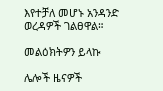እየተቻለ መሆኑ አንዳንድ ወረዳዎች ገልፀዋል።

መልዕክትዎን ይላኩ

ሌሎች ዜናዎች